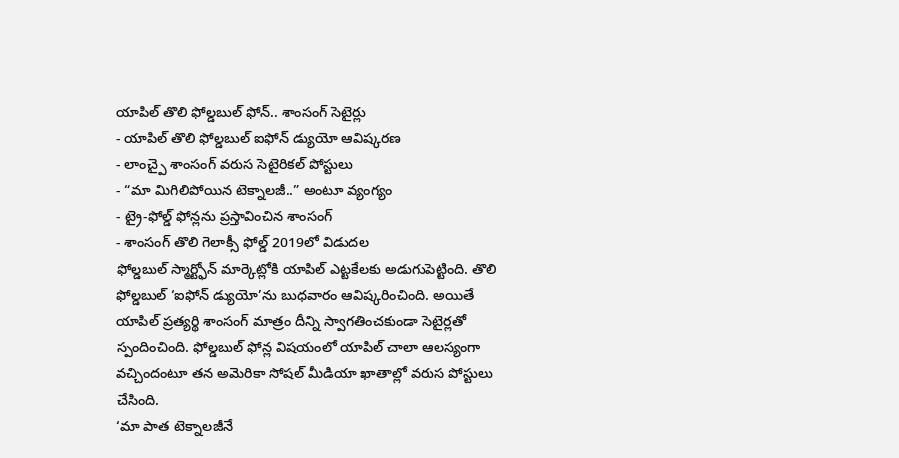యాపిల్ తొలి ఫోల్డబుల్ ఫోన్.. శాంసంగ్ సెటైర్లు
- యాపిల్ తొలి ఫోల్డబుల్ ఐఫోన్ డ్యుయో ఆవిష్కరణ
- లాంచ్పై శాంసంగ్ వరుస సెటైరికల్ పోస్టులు
- “మా మిగిలిపోయిన టెక్నాలజీ..” అంటూ వ్యంగ్యం
- ట్రై-ఫోల్డ్ ఫోన్లను ప్రస్తావించిన శాంసంగ్
- శాంసంగ్ తొలి గెలాక్సీ ఫోల్డ్ 2019లో విడుదల
ఫోల్డబుల్ స్మార్ట్ఫోన్ మార్కెట్లోకి యాపిల్ ఎట్టకేలకు అడుగుపెట్టింది. తొలి ఫోల్డబుల్ ‘ఐఫోన్ డ్యుయో’ను బుధవారం ఆవిష్కరించింది. అయితే యాపిల్ ప్రత్యర్థి శాంసంగ్ మాత్రం దీన్ని స్వాగతించకుండా సెటైర్లతో స్పందించింది. ఫోల్డబుల్ ఫోన్ల విషయంలో యాపిల్ చాలా ఆలస్యంగా వచ్చిందంటూ తన అమెరికా సోషల్ మీడియా ఖాతాల్లో వరుస పోస్టులు చేసింది.
‘మా పాత టెక్నాలజీనే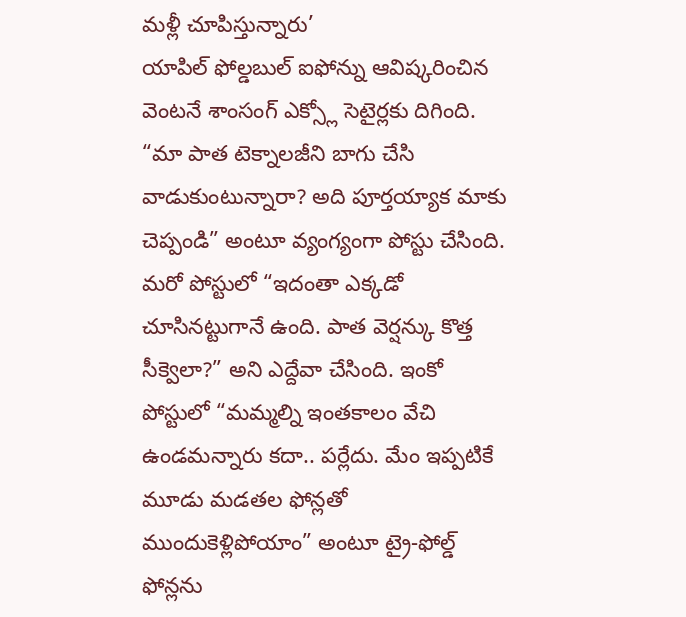మళ్లీ చూపిస్తున్నారు’
యాపిల్ ఫోల్డబుల్ ఐఫోన్ను ఆవిష్కరించిన వెంటనే శాంసంగ్ ఎక్స్లో సెటైర్లకు దిగింది. “మా పాత టెక్నాలజీని బాగు చేసి వాడుకుంటున్నారా? అది పూర్తయ్యాక మాకు చెప్పండి” అంటూ వ్యంగ్యంగా పోస్టు చేసింది. మరో పోస్టులో “ఇదంతా ఎక్కడో చూసినట్టుగానే ఉంది. పాత వెర్షన్కు కొత్త సీక్వెలా?” అని ఎద్దేవా చేసింది. ఇంకో పోస్టులో “మమ్మల్ని ఇంతకాలం వేచి ఉండమన్నారు కదా.. పర్లేదు. మేం ఇప్పటికే మూడు మడతల ఫోన్లతో ముందుకెళ్లిపోయాం” అంటూ ట్రై-ఫోల్డ్ ఫోన్లను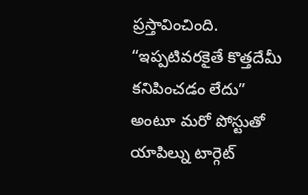ప్రస్తావించింది. “ఇప్పటివరకైతే కొత్తదేమీ కనిపించడం లేదు” అంటూ మరో పోస్టుతో యాపిల్ను టార్గెట్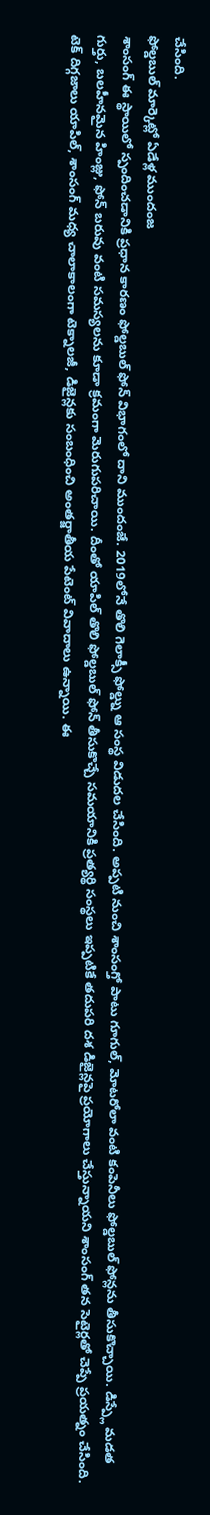చేసింది.
ఫోల్డబుల్ మార్కెట్లో ఏడేళ్ల ముందంజ
శాంసంగ్ ఈ స్థాయిలో స్పందించడానికి ప్రధాన కారణం ఫోల్డబుల్ ఫోన్ విభాగంలో దాని ముందంజే. 2019లోనే తొలి గెలాక్సీ ఫోల్డ్ను ఆ సంస్థ విడుదల చేసింది. అప్పటి నుంచి శాంసంగ్తో పాటు గూగుల్, మోటరోలా వంటి కంపెనీలు ఫోల్డబుల్ ఫోన్లను తీసుకొచ్చాయి. డిస్ప్లే మడత గుర్తు, బలహీనమైన హింజ్లు, ఫోన్ బరువు వంటి సమస్యలను కూడా క్రమంగా మెరుగుపరిచాయి. దీంతో యాపిల్ తొలి ఫోల్డబుల్ ఫోన్ తీసుకొచ్చే సమయానికి ప్రత్యర్థి సంస్థలు ఇప్పటికే తదుపరి దశ డిజైన్లపై ప్రయోగాలు చేస్తున్నాయని శాంసంగ్ తన సెటైర్లతో చెప్పే ప్రయత్నం చేసింది.
టెక్ దిగ్గజాలు యాపిల్, శాంసంగ్ మధ్య చాలాకాలంగా టెక్నాలజీ, డిజైన్లకు సంబంధించి అంతర్జాతీయ పేటెంట్ వివాదాలు ఉన్నాయి. ఈ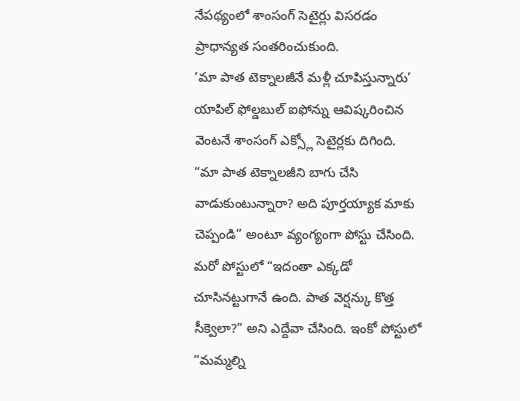నేపథ్యంలో శాంసంగ్ సెటైర్లు విసరడం ప్రాధాన్యత సంతరించుకుంది.
‘మా పాత టెక్నాలజీనే మళ్లీ చూపిస్తున్నారు’
యాపిల్ ఫోల్డబుల్ ఐఫోన్ను ఆవిష్కరించిన వెంటనే శాంసంగ్ ఎక్స్లో సెటైర్లకు దిగింది. “మా పాత టెక్నాలజీని బాగు చేసి వాడుకుంటున్నారా? అది పూర్తయ్యాక మాకు చెప్పండి” అంటూ వ్యంగ్యంగా పోస్టు చేసింది. మరో పోస్టులో “ఇదంతా ఎక్కడో చూసినట్టుగానే ఉంది. పాత వెర్షన్కు కొత్త సీక్వెలా?” అని ఎద్దేవా చేసింది. ఇంకో పోస్టులో “మమ్మల్ని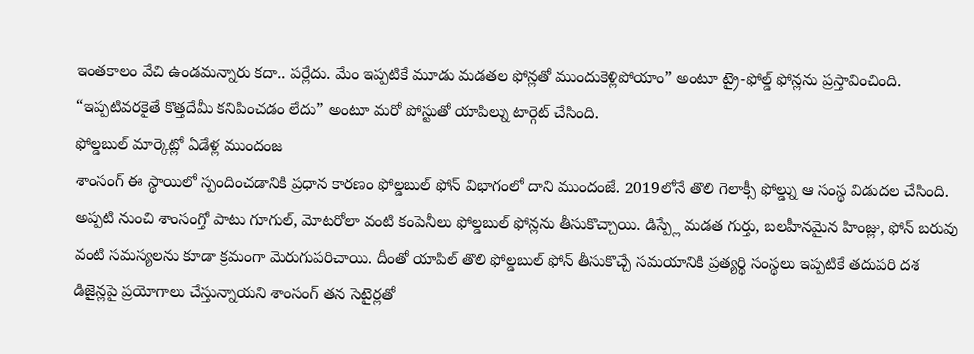ఇంతకాలం వేచి ఉండమన్నారు కదా.. పర్లేదు. మేం ఇప్పటికే మూడు మడతల ఫోన్లతో ముందుకెళ్లిపోయాం” అంటూ ట్రై-ఫోల్డ్ ఫోన్లను ప్రస్తావించింది. “ఇప్పటివరకైతే కొత్తదేమీ కనిపించడం లేదు” అంటూ మరో పోస్టుతో యాపిల్ను టార్గెట్ చేసింది.
ఫోల్డబుల్ మార్కెట్లో ఏడేళ్ల ముందంజ
శాంసంగ్ ఈ స్థాయిలో స్పందించడానికి ప్రధాన కారణం ఫోల్డబుల్ ఫోన్ విభాగంలో దాని ముందంజే. 2019లోనే తొలి గెలాక్సీ ఫోల్డ్ను ఆ సంస్థ విడుదల చేసింది. అప్పటి నుంచి శాంసంగ్తో పాటు గూగుల్, మోటరోలా వంటి కంపెనీలు ఫోల్డబుల్ ఫోన్లను తీసుకొచ్చాయి. డిస్ప్లే మడత గుర్తు, బలహీనమైన హింజ్లు, ఫోన్ బరువు వంటి సమస్యలను కూడా క్రమంగా మెరుగుపరిచాయి. దీంతో యాపిల్ తొలి ఫోల్డబుల్ ఫోన్ తీసుకొచ్చే సమయానికి ప్రత్యర్థి సంస్థలు ఇప్పటికే తదుపరి దశ డిజైన్లపై ప్రయోగాలు చేస్తున్నాయని శాంసంగ్ తన సెటైర్లతో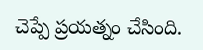చెప్పే ప్రయత్నం చేసింది.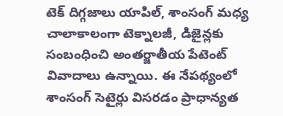టెక్ దిగ్గజాలు యాపిల్, శాంసంగ్ మధ్య చాలాకాలంగా టెక్నాలజీ, డిజైన్లకు సంబంధించి అంతర్జాతీయ పేటెంట్ వివాదాలు ఉన్నాయి. ఈ నేపథ్యంలో శాంసంగ్ సెటైర్లు విసరడం ప్రాధాన్యత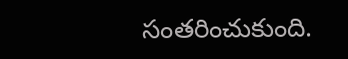సంతరించుకుంది.